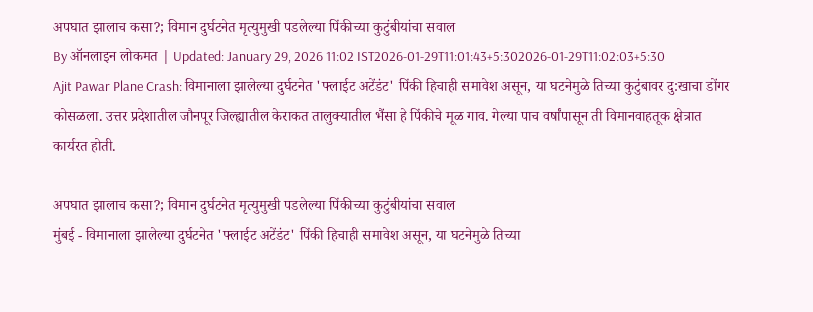अपघात झालाच कसा?; विमान दुर्घटनेत मृत्युमुखी पडलेल्या पिंकीच्या कुटुंबीयांचा सवाल
By ऑनलाइन लोकमत | Updated: January 29, 2026 11:02 IST2026-01-29T11:01:43+5:302026-01-29T11:02:03+5:30
Ajit Pawar Plane Crash: विमानाला झालेल्या दुर्घटनेत 'फ्लाईट अटेंडंट' पिंकी हिचाही समावेश असून, या घटनेमुळे तिच्या कुटुंबावर दु:खाचा डोंगर कोसळला. उत्तर प्रदेशातील जौनपूर जिल्ह्यातील केराकत तालुक्यातील भैंसा हे पिंकीचे मूळ गाव. गेल्या पाच वर्षांपासून ती विमानवाहतूक क्षेत्रात कार्यरत होती.

अपघात झालाच कसा?; विमान दुर्घटनेत मृत्युमुखी पडलेल्या पिंकीच्या कुटुंबीयांचा सवाल
मुंबई - विमानाला झालेल्या दुर्घटनेत 'फ्लाईट अटेंडंट' पिंकी हिचाही समावेश असून, या घटनेमुळे तिच्या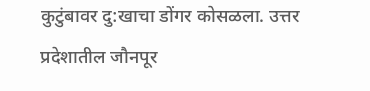कुटुंबावर दु:खाचा डोंगर कोसळला. उत्तर प्रदेशातील जौनपूर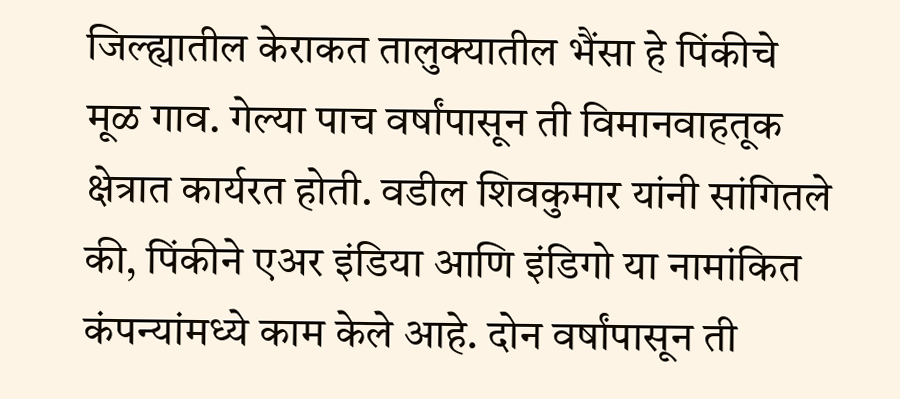जिल्ह्यातील केराकत तालुक्यातील भैंसा हे पिंकीचे मूळ गाव. गेल्या पाच वर्षांपासून ती विमानवाहतूक क्षेत्रात कार्यरत होती. वडील शिवकुमार यांनी सांगितले की, पिंकीने एअर इंडिया आणि इंडिगो या नामांकित कंपन्यांमध्ये काम केले आहे. दोन वर्षांपासून ती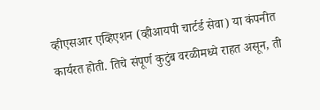व्हीएसआर एव्हिएशन (व्हीआयपी चार्टर्ड सेवा) या कंपनीत कार्यरत होती. तिचे संपूर्ण कुटुंब वरळीमध्ये राहत असून, ती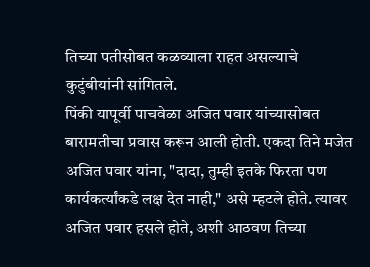तिच्या पतीसोबत कळव्याला राहत असल्याचे कुटुंबीयांनी सांगितले.
पिंकी यापूर्वी पाचवेळा अजित पवार यांच्यासोबत बारामतीचा प्रवास करून आली होती. एकदा तिने मजेत अजित पवार यांना, "दादा, तुम्ही इतके फिरता पण कार्यकर्त्यांकडे लक्ष देत नाही," असे म्हटले होते. त्यावर अजित पवार हसले होते, अशी आठवण तिच्या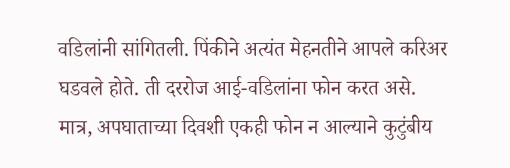वडिलांनी सांगितली. पिंकीने अत्यंत मेहनतीने आपले करिअर घडवले होते. ती दररोज आई-वडिलांना फोन करत असे. मात्र, अपघाताच्या दिवशी एकही फोन न आल्याने कुटुंबीय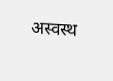अस्वस्थ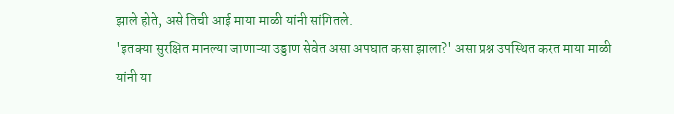झाले होते, असे तिची आई माया माळी यांनी सांगितले.
'इतक्या सुरक्षित मानल्या जाणाऱ्या उड्डाण सेवेत असा अपघात कसा झाला?' असा प्रश्न उपस्थित करत माया माळी यांनी या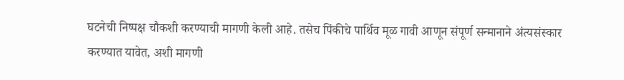घटनेची निष्पक्ष चौकशी करण्याची मागणी केली आहे. तसेच पिंकीचे पार्थिव मूळ गावी आणून संपूर्ण सन्मानाने अंत्यसंस्कार करण्यात यावेत, अशी मागणी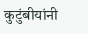कुटुंबीयांनी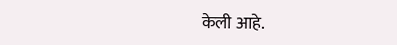केली आहे.